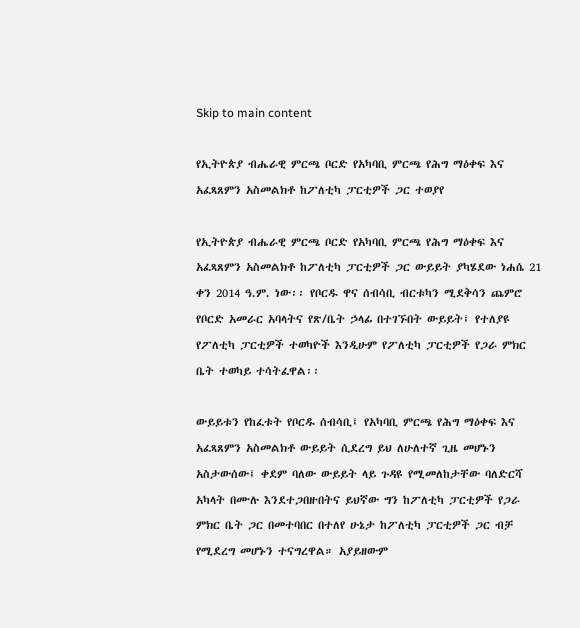Skip to main content

የኢትዮጵያ ብሔራዊ ምርጫ ቦርድ የአካባቢ ምርጫ የሕግ ማዕቀፍ እና አፈጻጸምን አስመልክቶ ከፖለቲካ ፓርቲዎች ጋር ተወያየ

የኢትዮጵያ ብሔራዊ ምርጫ ቦርድ የአካባቢ ምርጫ የሕግ ማዕቀፍ እና አፈጻጸምን አስመልክቶ ከፖለቲካ ፓርቲዎች ጋር ውይይት ያካሄደው ነሐሴ 21 ቀን 2014 ዓ.ም. ነው፡፡ የቦርዱ ዋና ሰብሳቢ ብርቱካን ሚደቅሳን ጨምሮ የቦርድ አመራር አባላትና የጽ/ቤት ኃላፊ በተገኙበት ውይይት፤ የተለያዩ የፖለቲካ ፓርቲዎች ተወካዮች እንዲሁም የፖለቲካ ፓርቲዎች የጋራ ምክር ቤት ተወካይ ተሳትፈዋል፡፡

ውይይቱን የከፈቱት የቦርዱ ሰብሳቢ፤ የአካባቢ ምርጫ የሕግ ማዕቀፍ እና አፈጻጸምን አስመልክቶ ውይይት ሲደረግ ይህ ለሁለተኛ ጊዜ መሆኑን አስታውሰው፤ ቀደም ባለው ውይይት ላይ ጉዳዩ የሚመለከታቸው ባለድርሻ አካላት በሙሉ እንደተጋበዙበትና ይህኛው ግን ከፖለቲካ ፓርቲዎች የጋራ ምክር ቤት ጋር በመተባበር በተለየ ሁኔታ ከፖለቲካ ፓርቲዎች ጋር ብቻ የሚደረግ መሆኑን ተናግረዋል። አያይዘውም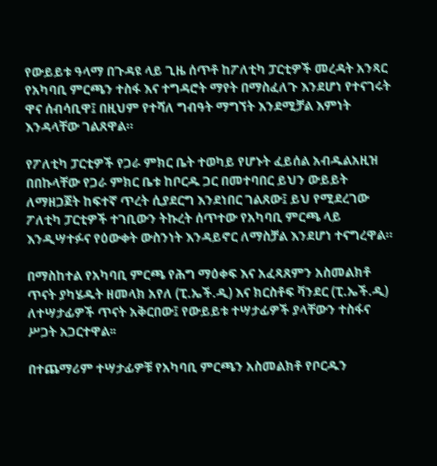የውይይቱ ዓላማ በጉዳዩ ላይ ጊዜ ሰጥቶ ከፖለቲካ ፓርቲዎች መረዳት አንጻር የአካባቢ ምርጫን ተስፋ እና ተግዳሮት ማየት በማስፈለጉ እንደሆነ የተናገሩት ዋና ሰብሳቢዋ፤ በዚህም የተሻለ ግብዓት ማግኘት እንደሚቻል እምነት እንዳላቸው ገልጸዋል።

የፖለቲካ ፓርቲዎች የጋራ ምክር ቤት ተወካይ የሆኑት ፈይሰል አብዱልአዚዝ በበኩላቸው የጋራ ምክር ቤቱ ከቦርዱ ጋር በመተባበር ይህን ውይይት ለማዘጋጀት ከፍተኛ ጥረት ሲያደርግ እንደነበር ገልጸው፤ ይህ የሚደረገው ፖለቲካ ፓርቲዎች ተገቢውን ትኩረት ሰጥተው የአካባቢ ምርጫ ላይ እንዲሣተፉና የዕውቀት ውስንነት እንዳይኖር ለማስቻል እንደሆነ ተናግረዋል።

በማስከተል የአካባቢ ምርጫ የሕግ ማዕቀፍ እና አፈጻጸምን አስመልክቶ ጥናት ያካሄዱት ዘመላክ አየለ (ፒ.ኤች.ዲ) እና ክርስቶፍ ቫንደር (ፒ.ኤች.ዲ) ለተሣታፊዎች ጥናት አቅርበው፤ የውይይቱ ተሣታፊዎች ያላቸውን ተስፋና ሥጋት አጋርተዋል፡፡

በተጨማሪም ተሣታፊዎቹ የአካባቢ ምርጫን አስመልክቶ የቦርዱን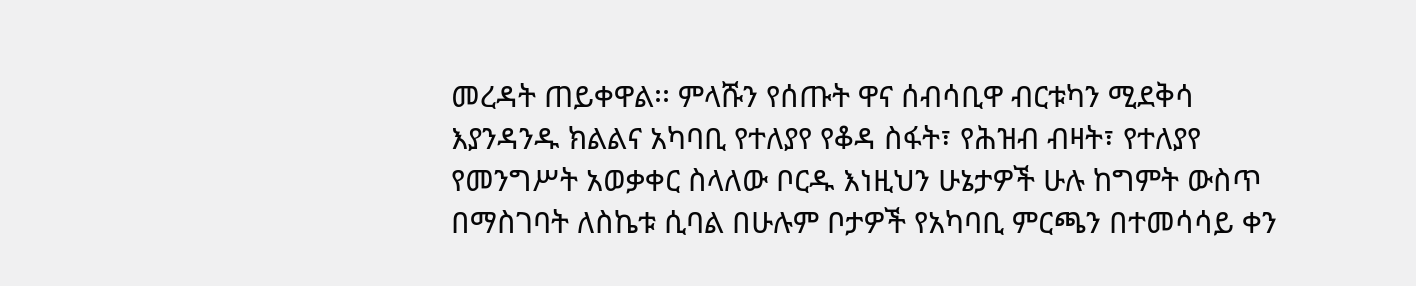መረዳት ጠይቀዋል፡፡ ምላሹን የሰጡት ዋና ሰብሳቢዋ ብርቱካን ሚደቅሳ እያንዳንዱ ክልልና አካባቢ የተለያየ የቆዳ ስፋት፣ የሕዝብ ብዛት፣ የተለያየ የመንግሥት አወቃቀር ስላለው ቦርዱ እነዚህን ሁኔታዎች ሁሉ ከግምት ውስጥ በማስገባት ለስኬቱ ሲባል በሁሉም ቦታዎች የአካባቢ ምርጫን በተመሳሳይ ቀን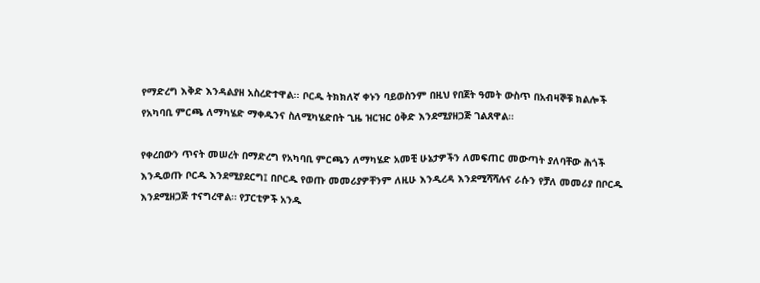የማድረግ እቅድ እንዳልያዘ አስረድተዋል፡፡ ቦርዱ ትክክለኛ ቀኑን ባይወስንም በዚህ የበጀት ዓመት ውስጥ በአብዛኞቹ ክልሎች የአካባቢ ምርጫ ለማካሄድ ማቀዱንና ስለሚካሄድበት ጊዜ ዝርዝር ዕቅድ እንደሚያዘጋጅ ገልጸዋል።

የቀረበውን ጥናት መሠረት በማድረግ የአካባቢ ምርጫን ለማካሄድ አመቺ ሁኔታዎችን ለመፍጠር መውጣት ያለባቸው ሕጎች እንዲወጡ ቦርዱ እንደሚያደርግ፤ በቦርዱ የወጡ መመሪያዎቸንም ለዚሁ እንዲረዳ እንደሚሻሻሉና ራሱን የቻለ መመሪያ በቦርዱ እንደሚዘጋጅ ተናግረዋል። የፓርቲዎች አንዱ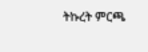ትኩረት ምርጫ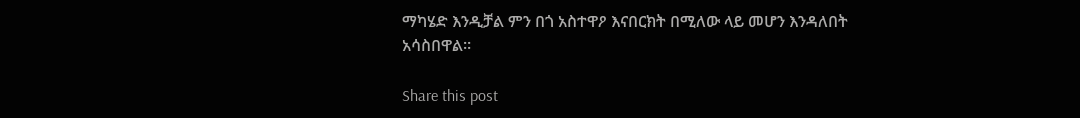ማካሄድ እንዲቻል ምን በጎ አስተዋዖ እናበርክት በሚለው ላይ መሆን እንዳለበት አሳስበዋል።

Share this post